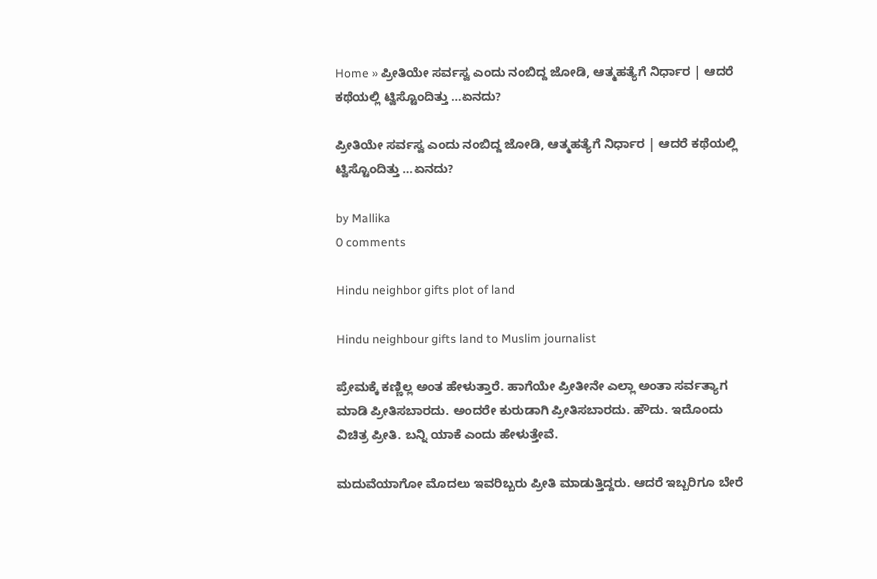Home » ಪ್ರೀತಿಯೇ ಸರ್ವಸ್ವ ಎಂದು ನಂಬಿದ್ದ ಜೋಡಿ, ಆತ್ಮಹತ್ಯೆಗೆ ನಿರ್ಧಾರ | ಆದರೆ ಕಥೆಯಲ್ಲಿ ಟ್ವಿಸ್ಟೊಂದಿತ್ತು …ಏನದು?

ಪ್ರೀತಿಯೇ ಸರ್ವಸ್ವ ಎಂದು ನಂಬಿದ್ದ ಜೋಡಿ, ಆತ್ಮಹತ್ಯೆಗೆ ನಿರ್ಧಾರ | ಆದರೆ ಕಥೆಯಲ್ಲಿ ಟ್ವಿಸ್ಟೊಂದಿತ್ತು …ಏನದು?

by Mallika
0 comments

Hindu neighbor gifts plot of land

Hindu neighbour gifts land to Muslim journalist

ಪ್ರೇಮಕ್ಕೆ ಕಣ್ಣಿಲ್ಲ ಅಂತ ಹೇಳುತ್ತಾರೆ. ಹಾಗೆಯೇ ಪ್ರೀತೀನೇ ಎಲ್ಲಾ ಅಂತಾ ಸರ್ವತ್ಯಾಗ ಮಾಡಿ ಪ್ರೀತಿಸಬಾರದು. ಅಂದರೇ ಕುರುಡಾಗಿ ಪ್ರೀತಿಸಬಾರದು. ಹೌದು. ಇದೊಂದು ವಿಚಿತ್ರ ಪ್ರೀತಿ. ಬನ್ನಿ ಯಾಕೆ ಎಂದು ಹೇಳುತ್ತೇವೆ.

ಮದುವೆಯಾಗೋ ಮೊದಲು ಇವರಿಬ್ಬರು ಪ್ರೀತಿ ಮಾಡುತ್ತಿದ್ದರು. ಆದರೆ ಇಬ್ಬರಿಗೂ ಬೇರೆ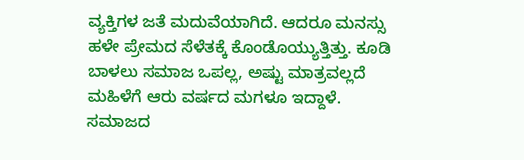ವ್ಯಕ್ತಿಗಳ ಜತೆ ಮದುವೆಯಾಗಿದೆ. ಆದರೂ ಮನಸ್ಸು ಹಳೇ ಪ್ರೇಮದ ಸೆಳೆತಕ್ಕೆ ಕೊಂಡೊಯ್ಯುತ್ತಿತ್ತು. ಕೂಡಿ ಬಾಳಲು ಸಮಾಜ ಒಪಲ್ಲ, ಅಷ್ಟು ಮಾತ್ರವಲ್ಲದೆ ಮಹಿಳೆಗೆ ಆರು ವರ್ಷದ ಮಗಳೂ ಇದ್ದಾಳೆ. ಸಮಾಜದ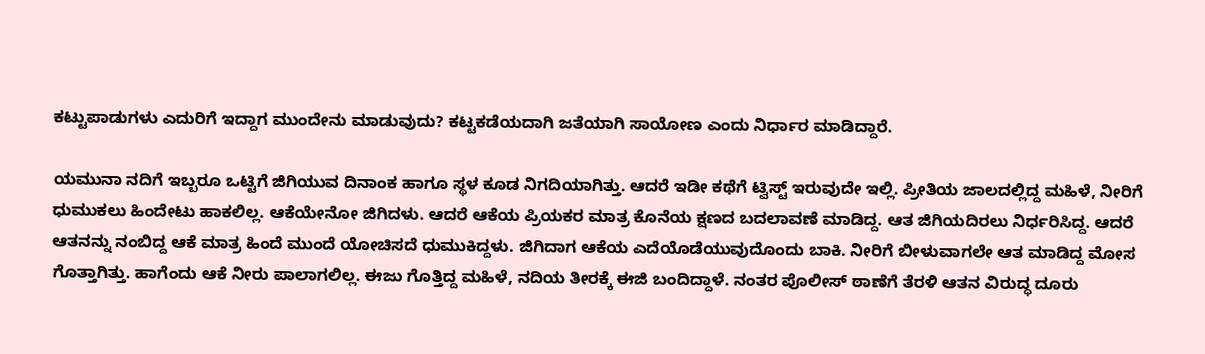ಕಟ್ಟುಪಾಡುಗಳು ಎದುರಿಗೆ ಇದ್ದಾಗ ಮುಂದೇನು ಮಾಡುವುದು? ಕಟ್ಟಕಡೆಯದಾಗಿ ಜತೆಯಾಗಿ ಸಾಯೋಣ ಎಂದು ನಿರ್ಧಾರ ಮಾಡಿದ್ದಾರೆ.

ಯಮುನಾ ನದಿಗೆ ಇಬ್ಬರೂ ಒಟ್ಟಿಗೆ ಜಿಗಿಯುವ ದಿನಾಂಕ ಹಾಗೂ ಸ್ಥಳ ಕೂಡ ನಿಗದಿಯಾಗಿತ್ತು. ಆದರೆ ಇಡೀ ಕಥೆಗೆ ಟ್ವಿಸ್ಟ್ ಇರುವುದೇ ಇಲ್ಲಿ. ಪ್ರೀತಿಯ ಜಾಲದಲ್ಲಿದ್ದ ಮಹಿಳೆ, ನೀರಿಗೆ ಧುಮುಕಲು ಹಿಂದೇಟು ಹಾಕಲಿಲ್ಲ. ಆಕೆಯೇನೋ ಜಿಗಿದಳು. ಆದರೆ ಆಕೆಯ ಪ್ರಿಯಕರ ಮಾತ್ರ ಕೊನೆಯ ಕ್ಷಣದ ಬದಲಾವಣೆ ಮಾಡಿದ್ದ. ಆತ ಜಿಗಿಯದಿರಲು ನಿರ್ಧರಿಸಿದ್ದ. ಆದರೆ ಆತನನ್ನು ನಂಬಿದ್ದ ಆಕೆ ಮಾತ್ರ ಹಿಂದೆ ಮುಂದೆ ಯೋಚಿಸದೆ ಧುಮುಕಿದ್ದಳು. ಜಿಗಿದಾಗ ಆಕೆಯ ಎದೆಯೊಡೆಯುವುದೊಂದು ಬಾಕಿ. ನೀರಿಗೆ ಬೀಳುವಾಗಲೇ ಆತ ಮಾಡಿದ್ದ ಮೋಸ ಗೊತ್ತಾಗಿತ್ತು. ಹಾಗೆಂದು ಆಕೆ ನೀರು ಪಾಲಾಗಲಿಲ್ಲ. ಈಜು ಗೊತ್ತಿದ್ದ ಮಹಿಳೆ, ನದಿಯ ತೀರಕ್ಕೆ ಈಜಿ ಬಂದಿದ್ದಾಳೆ. ನಂತರ ಪೊಲೀಸ್ ಠಾಣೆಗೆ ತೆರಳಿ ಆತನ ವಿರುದ್ಧ ದೂರು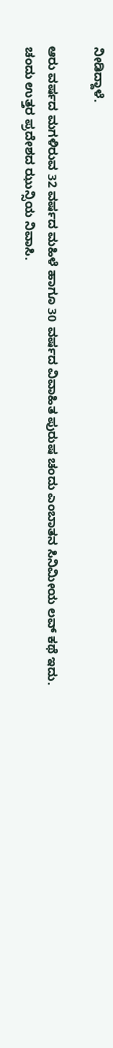ನೀಡಿದ್ದಾಳೆ.

ಆರು ವರ್ಷದ ಮಗಳಿರುವ 32 ವರ್ಷದ ಮಹಿಳೆ ಹಾಗೂ 30 ವರ್ಷದ ವಿವಾಹಿತ ಪುರುಷ ಚಂದು ಎಂಬಾತನ ಸಿನಿಮೀಯ ಲವ್ ಕಥೆ ಇದು. ಚಂದು ಉತ್ತರ ಪ್ರದೇಶದ ಝುನ್ಸಿಯ ನಿವಾಸಿ.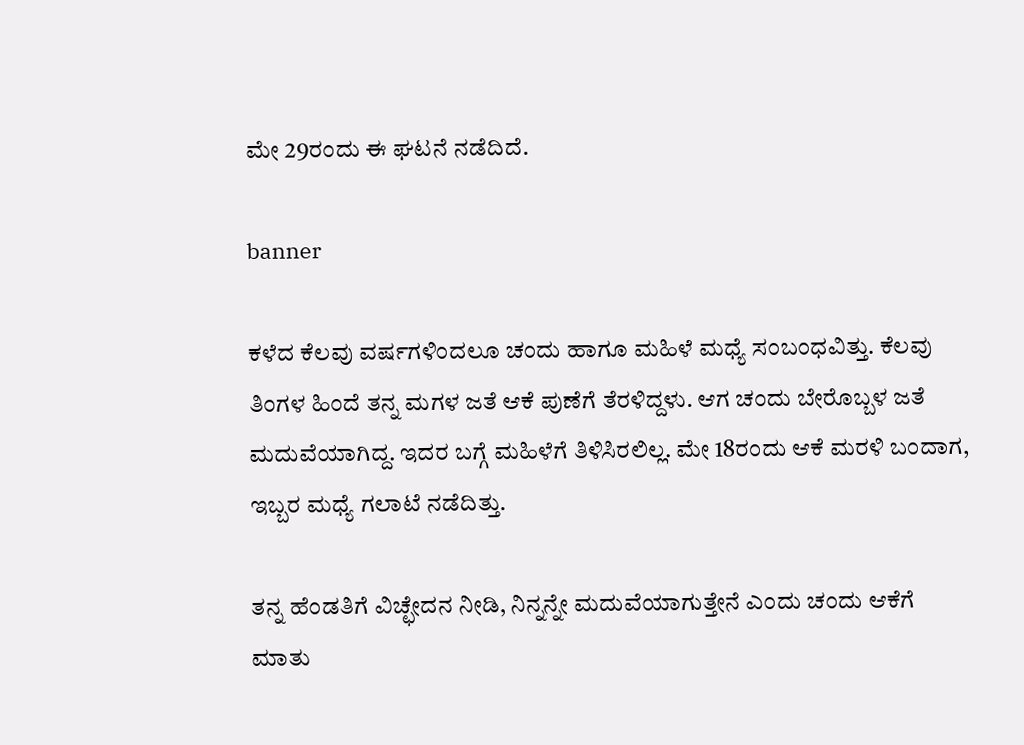ಮೇ 29ರಂದು ಈ ಘಟನೆ ನಡೆದಿದೆ.

banner

ಕಳೆದ ಕೆಲವು ವರ್ಷಗಳಿಂದಲೂ ಚಂದು ಹಾಗೂ ಮಹಿಳೆ ಮಧ್ಯೆ ಸಂಬಂಧವಿತ್ತು. ಕೆಲವು ತಿಂಗಳ ಹಿಂದೆ ತನ್ನ ಮಗಳ ಜತೆ ಆಕೆ ಪುಣೆಗೆ ತೆರಳಿದ್ದಳು. ಆಗ ಚಂದು ಬೇರೊಬ್ಬಳ ಜತೆ ಮದುವೆಯಾಗಿದ್ದ. ಇದರ ಬಗ್ಗೆ ಮಹಿಳೆಗೆ ತಿಳಿಸಿರಲಿಲ್ಲ. ಮೇ 18ರಂದು ಆಕೆ ಮರಳಿ ಬಂದಾಗ, ಇಬ್ಬರ ಮಧ್ಯೆ ಗಲಾಟೆ ನಡೆದಿತ್ತು.

ತನ್ನ ಹೆಂಡತಿಗೆ ವಿಚ್ಛೇದನ ನೀಡಿ, ನಿನ್ನನ್ನೇ ಮದುವೆಯಾಗುತ್ತೇನೆ ಎಂದು ಚಂದು ಆಕೆಗೆ ಮಾತು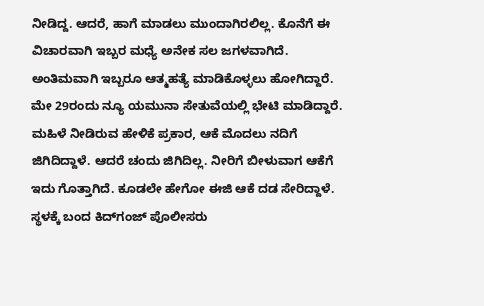ನೀಡಿದ್ದ. ಆದರೆ, ಹಾಗೆ ಮಾಡಲು ಮುಂದಾಗಿರಲಿಲ್ಲ. ಕೊನೆಗೆ ಈ ವಿಚಾರವಾಗಿ ಇಬ್ಬರ ಮಧ್ಯೆ ಅನೇಕ ಸಲ ಜಗಳವಾಗಿದೆ. ಅಂತಿಮವಾಗಿ ಇಬ್ಬರೂ ಆತ್ಮಹತ್ಯೆ ಮಾಡಿಕೊಳ್ಳಲು ಹೋಗಿದ್ದಾರೆ. ಮೇ 29ರಂದು ನ್ಯೂ ಯಮುನಾ ಸೇತುವೆಯಲ್ಲಿ ಭೇಟಿ ಮಾಡಿದ್ದಾರೆ. ಮಹಿಳೆ ನೀಡಿರುವ ಹೇಳಿಕೆ ಪ್ರಕಾರ, ಆಕೆ ಮೊದಲು ನದಿಗೆ ಜಿಗಿದಿದ್ದಾಳೆ. ಆದರೆ ಚಂದು ಜಿಗಿದಿಲ್ಲ. ನೀರಿಗೆ ಬೀಳುವಾಗ ಆಕೆಗೆ ಇದು ಗೊತ್ತಾಗಿದೆ. ಕೂಡಲೇ ಹೇಗೋ ಈಜಿ ಆಕೆ ದಡ ಸೇರಿದ್ದಾಳೆ. ಸ್ಥಳಕ್ಕೆ ಬಂದ ಕಿದ್‌ಗಂಜ್ ಪೊಲೀಸರು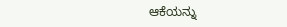ಆಕೆಯನ್ನು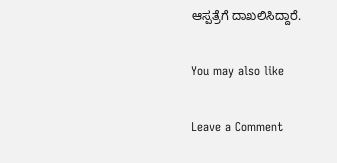ಆಸ್ಪತ್ರೆಗೆ ದಾಖಲಿಸಿದ್ದಾರೆ.

You may also like

Leave a Comment